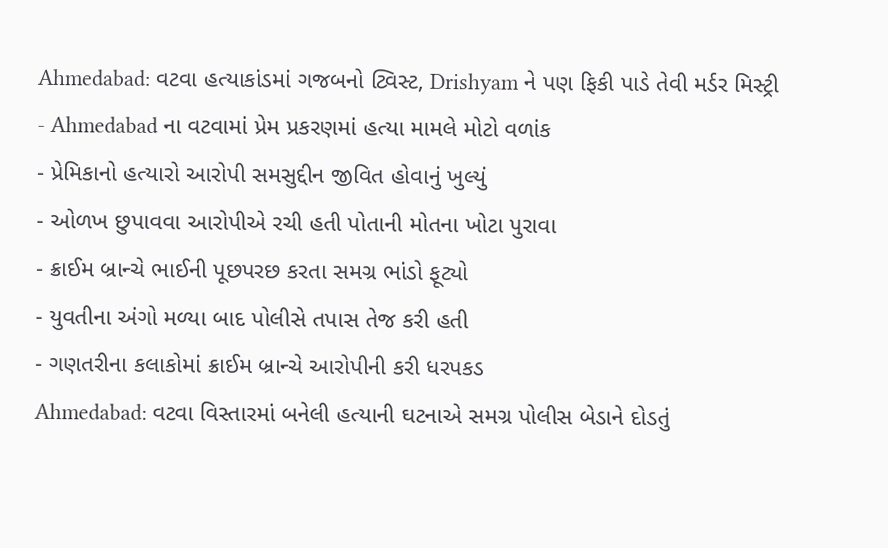Ahmedabad: વટવા હત્યાકાંડમાં ગજબનો ટ્વિસ્ટ, Drishyam ને પણ ફિકી પાડે તેવી મર્ડર મિસ્ટ્રી
- Ahmedabad ના વટવામાં પ્રેમ પ્રકરણમાં હત્યા મામલે મોટો વળાંક
- પ્રેમિકાનો હત્યારો આરોપી સમસુદ્દીન જીવિત હોવાનું ખુલ્યું
- ઓળખ છુપાવવા આરોપીએ રચી હતી પોતાની મોતના ખોટા પુરાવા
- ક્રાઈમ બ્રાન્ચે ભાઈની પૂછપરછ કરતા સમગ્ર ભાંડો ફૂટ્યો
- યુવતીના અંગો મળ્યા બાદ પોલીસે તપાસ તેજ કરી હતી
- ગણતરીના કલાકોમાં ક્રાઈમ બ્રાન્ચે આરોપીની કરી ધરપકડ
Ahmedabad: વટવા વિસ્તારમાં બનેલી હત્યાની ઘટનાએ સમગ્ર પોલીસ બેડાને દોડતું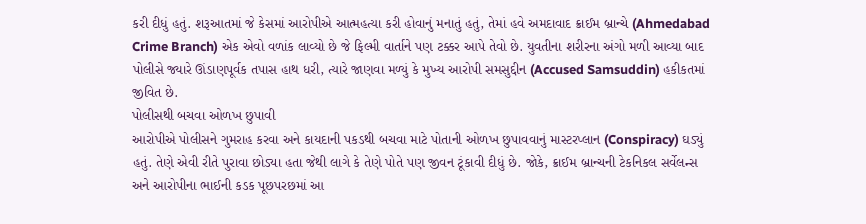કરી દીધું હતું. શરૂઆતમાં જે કેસમાં આરોપીએ આત્મહત્યા કરી હોવાનું મનાતું હતું, તેમાં હવે અમદાવાદ ક્રાઈમ બ્રાન્ચે (Ahmedabad Crime Branch) એક એવો વળાંક લાવ્યો છે જે ફિલ્મી વાર્તાને પણ ટક્કર આપે તેવો છે. યુવતીના શરીરના અંગો મળી આવ્યા બાદ પોલીસે જ્યારે ઊંડાણપૂર્વક તપાસ હાથ ધરી, ત્યારે જાણવા મળ્યું કે મુખ્ય આરોપી સમસુદ્દીન (Accused Samsuddin) હકીકતમાં જીવિત છે.
પોલીસથી બચવા ઓળખ છુપાવી
આરોપીએ પોલીસને ગુમરાહ કરવા અને કાયદાની પકડથી બચવા માટે પોતાની ઓળખ છુપાવવાનું માસ્ટરપ્લાન (Conspiracy) ઘડ્યું હતું. તેણે એવી રીતે પુરાવા છોડ્યા હતા જેથી લાગે કે તેણે પોતે પણ જીવન ટૂંકાવી દીધું છે. જોકે, ક્રાઈમ બ્રાન્ચની ટેકનિકલ સર્વેલન્સ અને આરોપીના ભાઈની કડક પૂછપરછમાં આ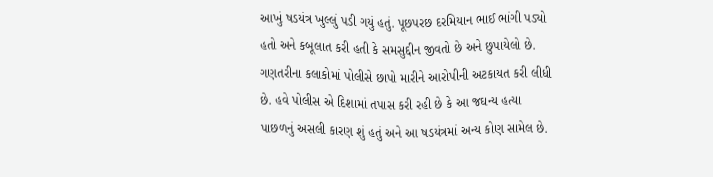આખું ષડયંત્ર ખુલ્લું પડી ગયું હતું. પૂછપરછ દરમિયાન ભાઈ ભાંગી પડ્યો હતો અને કબૂલાત કરી હતી કે સમસુદ્દીન જીવતો છે અને છુપાયેલો છે. ગણતરીના કલાકોમાં પોલીસે છાપો મારીને આરોપીની અટકાયત કરી લીધી છે. હવે પોલીસ એ દિશામાં તપાસ કરી રહી છે કે આ જઘન્ય હત્યા પાછળનું અસલી કારણ શું હતું અને આ ષડયંત્રમાં અન્ય કોણ સામેલ છે.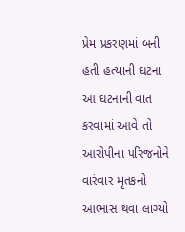પ્રેમ પ્રકરણમાં બની હતી હત્યાની ઘટના
આ ઘટનાની વાત કરવામાં આવે તો આરોપીના પરિજનોને વારંવાર મૃતકનો આભાસ થવા લાગ્યો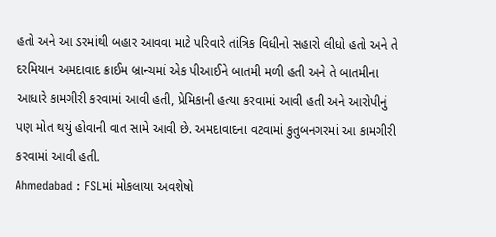હતો અને આ ડરમાંથી બહાર આવવા માટે પરિવારે તાંત્રિક વિધીનો સહારો લીધો હતો અને તે દરમિયાન અમદાવાદ ક્રાઈમ બ્રાન્ચમાં એક પીઆઈને બાતમી મળી હતી અને તે બાતમીના આધારે કામગીરી કરવામાં આવી હતી, પ્રેમિકાની હત્યા કરવામાં આવી હતી અને આરોપીનું પણ મોત થયું હોવાની વાત સામે આવી છે. અમદાવાદના વટવામાં કુતુબનગરમાં આ કામગીરી કરવામાં આવી હતી.
Ahmedabad : FSLમાં મોકલાયા અવશેષો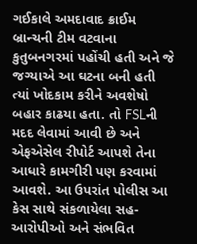ગઈકાલે અમદાવાદ ક્રાઈમ બ્રાન્ચની ટીમ વટવાના કુતુબનગરમાં પહોંચી હતી અને જે જગ્યાએ આ ઘટના બની હતી ત્યાં ખોદકામ કરીને અવશેષો બહાર કાઢયા હતા. તો FSLની મદદ લેવામાં આવી છે અને એફએસેલ રીપોર્ટ આપશે તેના આધારે કામગીરી પણ કરવામાં આવશે. આ ઉપરાંત પોલીસ આ કેસ સાથે સંકળાયેલા સહ-આરોપીઓ અને સંભવિત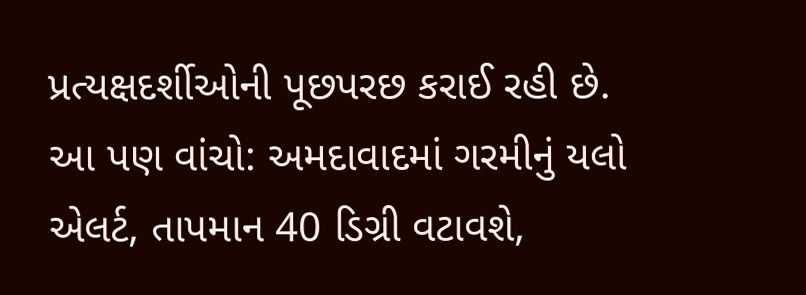પ્રત્યક્ષદર્શીઓની પૂછપરછ કરાઈ રહી છે.
આ પણ વાંચો: અમદાવાદમાં ગરમીનું યલો એલર્ટ, તાપમાન 40 ડિગ્રી વટાવશે,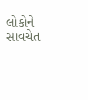લોકોને સાવચેત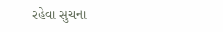રહેવા સુચના